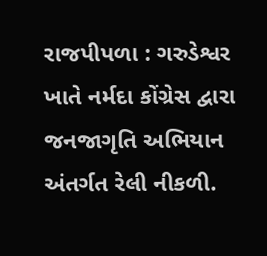રાજપીપળા : ગરુડેશ્વર ખાતે નર્મદા કોંગ્રેસ દ્વારા જનજાગૃતિ અભિયાન અંતર્ગત રેલી નીકળી.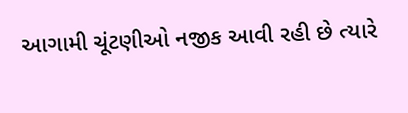આગામી ચૂંટણીઓ નજીક આવી રહી છે ત્યારે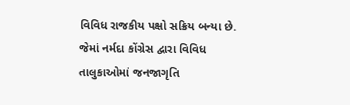વિવિધ રાજકીય પક્ષો સક્રિય બન્યા છે. જેમાં નર્મદા કોંગ્રેસ દ્વારા વિવિધ તાલુકાઓમાં જનજાગૃતિ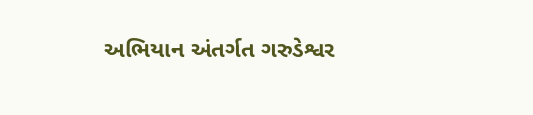અભિયાન અંતર્ગત ગરુડેશ્વર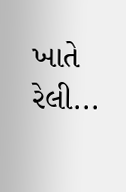ખાતે રેલી...